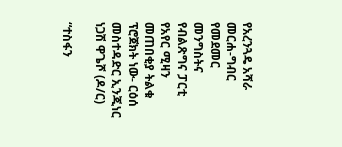የአረንጓዴ አሻራ መርሐ-ግብር የመደመር መንግስትና የብልጽግና ፓርቲ የአየር ሚዛን መጠበቂያ ትልቁ ፕሮጀክት ነው- ርዕሰ መስተዳድር ኢንጂነር ነጋሽ ዋጌሾ (ዶ/ር)

“ተስፋን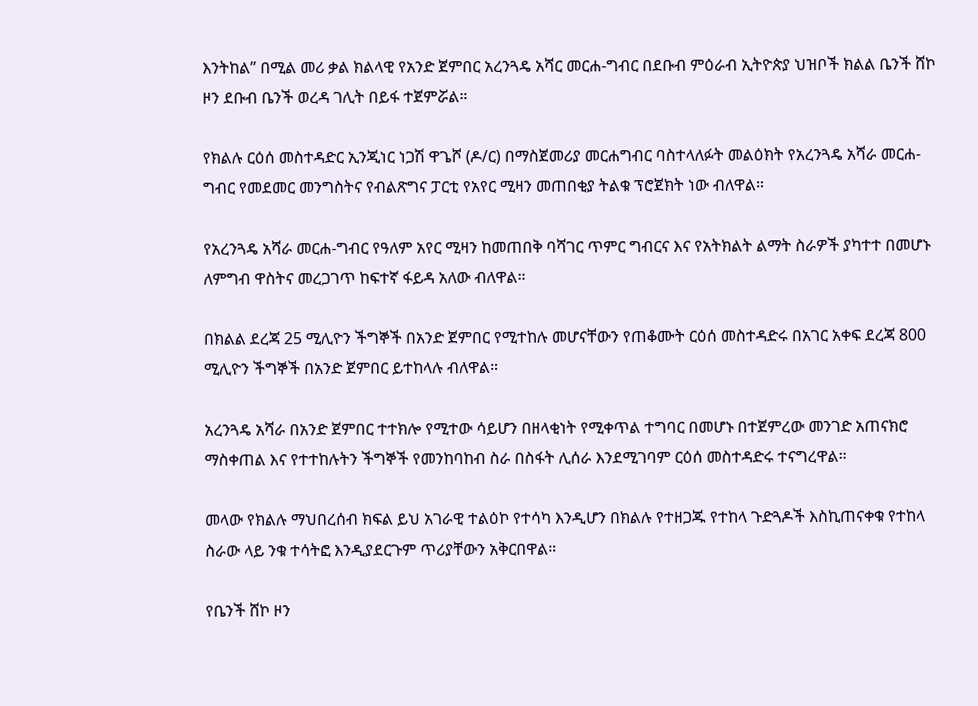እንትከል” በሚል መሪ ቃል ክልላዊ የአንድ ጀምበር አረንጓዴ አሻር መርሐ-ግብር በደቡብ ምዕራብ ኢትዮጵያ ህዝቦች ክልል ቤንች ሸኮ ዞን ደቡብ ቤንች ወረዳ ገሊት በይፋ ተጀምሯል።

የክልሉ ርዕሰ መስተዳድር ኢንጂነር ነጋሽ ዋጌሾ (ዶ/ር) በማስጀመሪያ መርሐግብር ባስተላለፉት መልዕክት የአረንጓዴ አሻራ መርሐ-ግብር የመደመር መንግስትና የብልጽግና ፓርቲ የአየር ሚዛን መጠበቂያ ትልቁ ፕሮጀክት ነው ብለዋል።

የአረንጓዴ አሻራ መርሐ-ግብር የዓለም አየር ሚዛን ከመጠበቅ ባሻገር ጥምር ግብርና እና የአትክልት ልማት ስራዎች ያካተተ በመሆኑ ለምግብ ዋስትና መረጋገጥ ከፍተኛ ፋይዳ አለው ብለዋል።

በክልል ደረጃ 25 ሚሊዮን ችግኞች በአንድ ጀምበር የሚተከሉ መሆናቸውን የጠቆሙት ርዕሰ መስተዳድሩ በአገር አቀፍ ደረጃ 800 ሚሊዮን ችግኞች በአንድ ጀምበር ይተከላሉ ብለዋል።

አረንጓዴ አሻራ በአንድ ጀምበር ተተክሎ የሚተው ሳይሆን በዘላቂነት የሚቀጥል ተግባር በመሆኑ በተጀምረው መንገድ አጠናክሮ ማስቀጠል እና የተተከሉትን ችግኞች የመንከባከብ ስራ በስፋት ሊሰራ እንደሚገባም ርዕሰ መስተዳድሩ ተናግረዋል።

መላው የክልሉ ማህበረሰብ ክፍል ይህ አገራዊ ተልዕኮ የተሳካ እንዲሆን በክልሉ የተዘጋጁ የተከላ ጉድጓዶች እስኪጠናቀቁ የተከላ ስራው ላይ ንቁ ተሳትፎ እንዲያደርጉም ጥሪያቸውን አቅርበዋል።

የቤንች ሸኮ ዞን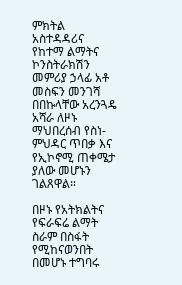ምክትል አስተዳዳሪና የከተማ ልማትና ኮንስትራክሽን መምሪያ ኃላፊ አቶ መስፍን መንገሻ በበኩላቸው አረንጓዴ አሻራ ለዞኑ ማህበረሰብ የስነ-ምህዳር ጥበቃ እና የኢኮኖሚ ጠቀሜታ ያለው መሆኑን ገልጸዋል።

በዞኑ የአትክልትና የፍራፍሬ ልማት ስራም በስፋት የሚከናወንበት በመሆኑ ተግባሩ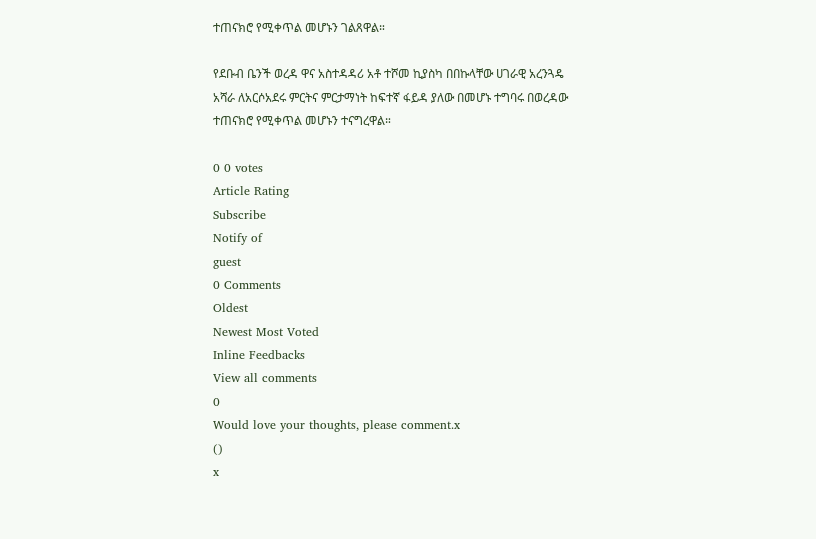ተጠናክሮ የሚቀጥል መሆኑን ገልጸዋል።

የደቡብ ቤንች ወረዳ ዋና አስተዳዳሪ አቶ ተሾመ ኪያስካ በበኩላቸው ሀገራዊ አረንጓዴ አሻራ ለአርሶአደሩ ምርትና ምርታማነት ከፍተኛ ፋይዳ ያለው በመሆኑ ተግባሩ በወረዳው ተጠናክሮ የሚቀጥል መሆኑን ተናግረዋል።

0 0 votes
Article Rating
Subscribe
Notify of
guest
0 Comments
Oldest
Newest Most Voted
Inline Feedbacks
View all comments
0
Would love your thoughts, please comment.x
()
x